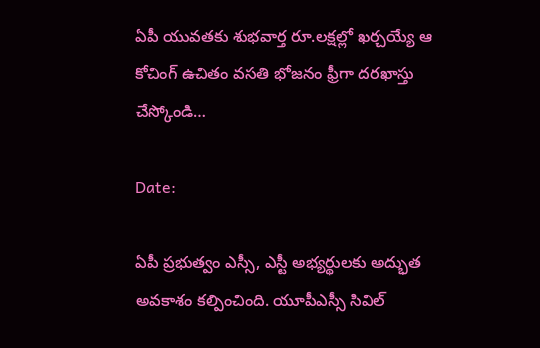ఏపీ యువతకు శుభవార్త రూ.లక్షల్లో ఖర్చయ్యే ఆ కోచింగ్ ఉచితం వసతి భోజనం ఫ్రీగా దరఖాస్తు చేస్కోండి…

Date:

ఏపీ ప్రభుత్వం ఎస్సీ, ఎస్టీ అభ్యర్థులకు అద్భుత అవకాశం కల్పించింది. యూపీఎస్సీ సివిల్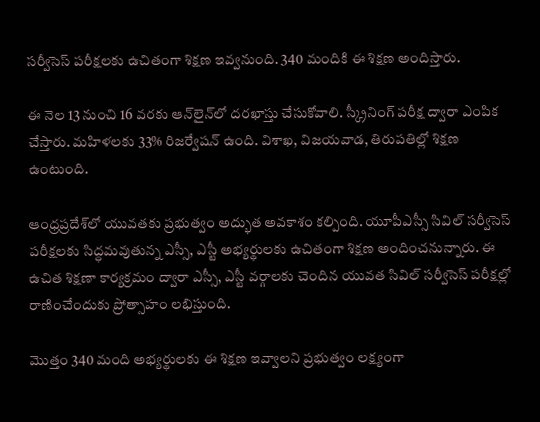సర్వీసెస్ పరీక్షలకు ఉచితంగా శిక్షణ ఇవ్వనుంది. 340 మందికి ఈ శిక్షణ అందిస్తారు.

ఈ నెల 13 నుంచి 16 వరకు ఆన్‌లైన్‌లో దరఖాస్తు చేసుకోవాలి. స్క్రీనింగ్ పరీక్ష ద్వారా ఎంపిక చేస్తారు. మహిళలకు 33% రిజర్వేషన్ ఉంది. విశాఖ, విజయవాడ, తిరుపతిల్లో శిక్షణ ఉంటుంది.

ఆంధ్రప్రదేశ్‌లో యువతకు ప్రభుత్వం అద్భుత అవకాశం కల్పింది. యూపీఎస్సీ సివిల్ సర్వీసెస్ పరీక్షలకు సిద్ధమవుతున్న ఎస్సీ, ఎస్టీ అభ్యర్థులకు ఉచితంగా శిక్షణ అందించనున్నారు. ఈ ఉచిత శిక్షణా కార్యక్రమం ద్వారా ఎస్సీ, ఎస్టీ వర్గాలకు చెందిన యువత సివిల్ సర్వీసెస్ పరీక్షల్లో రాణించేందుకు ప్రోత్సాహం లభిస్తుంది.

మొత్తం 340 మంది అభ్యర్థులకు ఈ శిక్షణ ఇవ్వాలని ప్రభుత్వం లక్ష్యంగా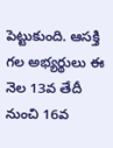పెట్టుకుంది. ఆసక్తి గల అభ్యర్థులు ఈ నెల 13వ తేదీ నుంచి 16వ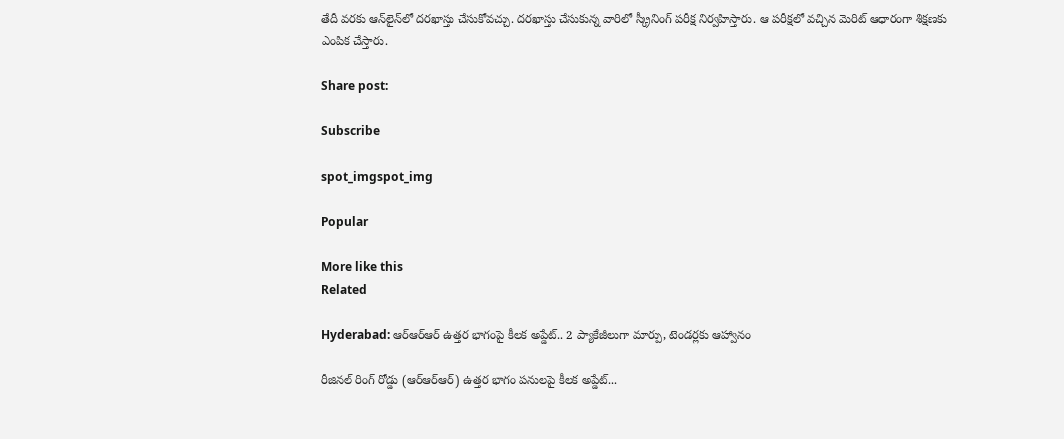తేదీ వరకు ఆన్‌లైన్‌లో దరఖాస్తు చేసుకోవచ్చు. దరఖాస్తు చేసుకున్న వారిలో స్క్రీనింగ్ పరీక్ష నిర్వహిస్తారు. ఆ పరీక్షలో వచ్చిన మెరిట్ ఆధారంగా శిక్షణకు ఎంపిక చేస్తారు.

Share post:

Subscribe

spot_imgspot_img

Popular

More like this
Related

Hyderabad: ఆర్‌ఆర్‌ఆర్‌ ఉత్తర భాగంపై కీలక అప్డేట్.. 2 ప్యాకేజీలుగా మార్పు, టెండర్లకు ఆహ్వానం

రీజినల్ రింగ్ రోడ్డు (ఆర్‌ఆర్‌ఆర్‌) ఉత్తర భాగం పనులపై కీలక అప్డేట్...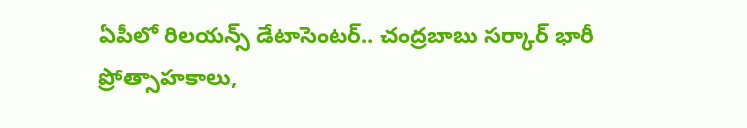ఏపీలో రిలయన్స్‌ డేటాసెంటర్‌.. చంద్రబాబు సర్కార్ భారీ ప్రోత్సాహకాలు,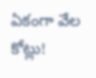ఏకంగా వేల కోట్లు!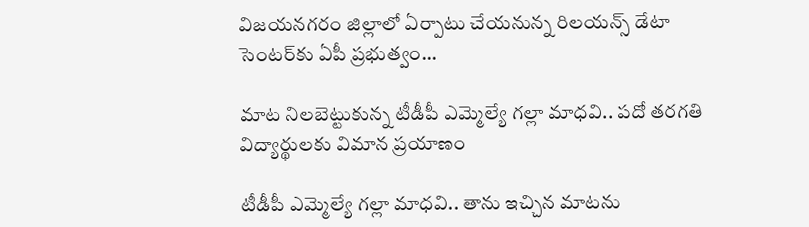విజయనగరం జిల్లాలో ఏర్పాటు చేయనున్న రిలయన్స్ డేటా సెంటర్‌కు ఏపీ ప్రభుత్వం...

మాట నిలబెట్టుకున్న టీడీపీ ఎమ్మెల్యే గల్లా మాధవి.. పదో తరగతి విద్యార్థులకు విమాన ప్రయాణం

టీడీపీ ఎమ్మెల్యే గల్లా మాధవి.. తాను ఇచ్చిన మాటను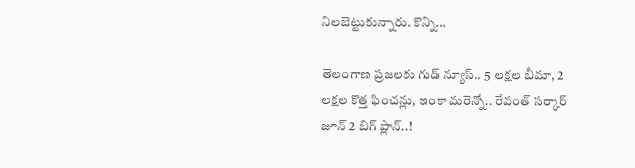నిలబెట్టుకున్నారు. కొన్ని...

తెలంగాణ ప్రజలకు గుడ్ న్యూస్.. 5 లక్షల బీమా, 2 లక్షల కొత్త ఫించన్లు, ఇంకా మరెన్నో.. రేవంత్ సర్కార్ జూన్ 2 బిగ్ ప్లాన్..!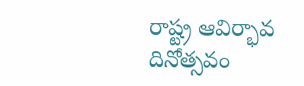రాష్ట్ర ఆవిర్భావ దినోత్సవం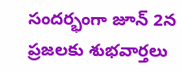సందర్భంగా జూన్ 2న ప్రజలకు శుభవార్తలు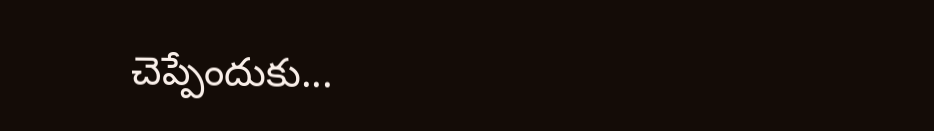చెప్పేందుకు...